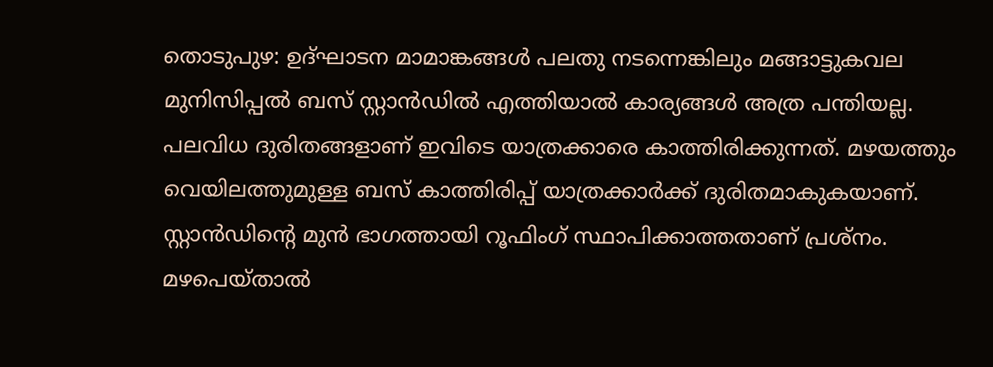തൊടുപുഴ: ഉദ്ഘാടന മാമാങ്കങ്ങൾ പലതു നടന്നെങ്കിലും മങ്ങാട്ടുകവല മുനിസിപ്പൽ ബസ് സ്റ്റാൻഡിൽ എത്തിയാൽ കാര്യങ്ങൾ അത്ര പന്തിയല്ല. പലവിധ ദുരിതങ്ങളാണ് ഇവിടെ യാത്രക്കാരെ കാത്തിരിക്കുന്നത്. മഴയത്തും വെയിലത്തുമുള്ള ബസ് കാത്തിരിപ്പ് യാത്രക്കാർക്ക് ദുരിതമാകുകയാണ്. സ്റ്റാൻഡിന്റെ മുൻ ഭാഗത്തായി റൂഫിംഗ് സ്ഥാപിക്കാത്തതാണ് പ്രശ്നം. മഴപെയ്താൽ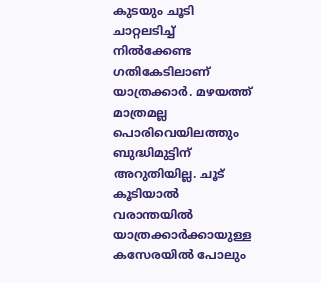കുടയും ചൂടി ചാറ്റലടിച്ച് നിൽക്കേണ്ട ഗതികേടിലാണ് യാത്രക്കാർ. മഴയത്ത് മാത്രമല്ല പൊരിവെയിലത്തും ബുദ്ധിമുട്ടിന് അറുതിയില്ല. ചൂട് കൂടിയാൽ വരാന്തയിൽ യാത്രക്കാർക്കായുള്ള കസേരയിൽ പോലും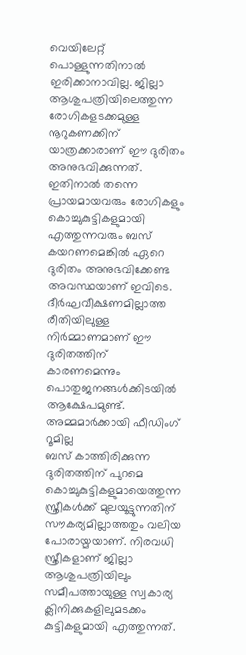വെയിലേറ്റ് പൊള്ളുന്നതിനാൽ ഇരിക്കാനാവില്ല. ജില്ലാ ആശുപത്രിയിലെത്തുന്ന രോഗികളടക്കമുള്ള നൂറുകണക്കിന് യാത്രക്കാരാണ് ഈ ദുരിതം അനുഭവിക്കുന്നത്. ഇതിനാൽ തന്നെ പ്രായമായവരും രോഗികളും കൊച്ചുകുട്ടികളുമായി എത്തുന്നവരും ബസ് കയറണമെങ്കിൽ ഏറെ ദുരിതം അനുഭവിക്കേണ്ട അവസ്ഥയാണ് ഇവിടെ. ദീർഘവീക്ഷണമില്ലാത്ത രീതിയിലുള്ള നിർമ്മാണമാണ് ഈ ദുരിതത്തിന് കാരണമെന്നും പൊതുജനങ്ങൾക്കിടയിൽ ആക്ഷേപമുണ്ട്.
അമ്മമാർക്കായി ഫീഡിംഗ് റൂമില്ല
ബസ് കാത്തിരിക്കുന്ന ദുരിതത്തിന് പുറമെ കൊച്ചുകുട്ടികളുമായെത്തുന്ന സ്ത്രീകൾക്ക് മുലയൂട്ടുന്നതിന് സൗകര്യമില്ലാത്തതും വലിയ പോരായ്മയാണ്. നിരവധി സ്ത്രീകളാണ് ജില്ലാ ആശുപത്രിയിലും സമീപത്തായുള്ള സ്വകാര്യ ക്ലിനിക്കുകളിലുമടക്കം കുട്ടികളുമായി എത്തുന്നത്.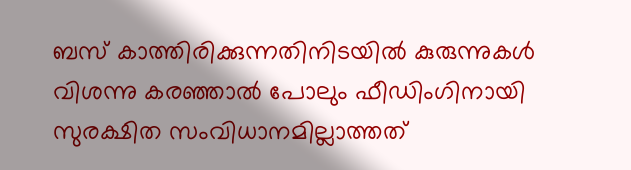ബസ് കാത്തിരിക്കുന്നതിനിടയിൽ കുരുന്നുകൾ വിശന്നു കരഞ്ഞാൽ പോലും ഫീഡിംഗിനായി സുരക്ഷിത സംവിധാനമില്ലാത്തത്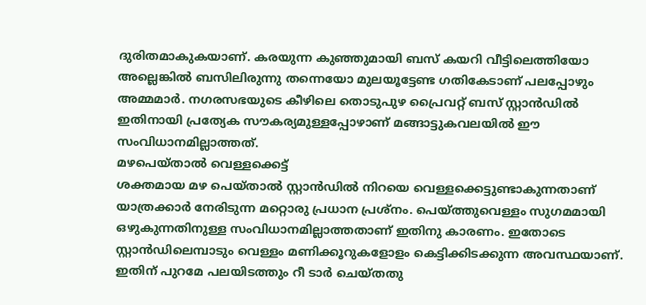ദുരിതമാകുകയാണ്. കരയുന്ന കുഞ്ഞുമായി ബസ് കയറി വീട്ടിലെത്തിയോ അല്ലെങ്കിൽ ബസിലിരുന്നു തന്നെയോ മുലയൂട്ടേണ്ട ഗതികേടാണ് പലപ്പോഴും അമ്മമാർ. നഗരസഭയുടെ കീഴിലെ തൊടുപുഴ പ്രൈവറ്റ് ബസ് സ്റ്റാൻഡിൽ ഇതിനായി പ്രത്യേക സൗകര്യമുള്ളപ്പോഴാണ് മങ്ങാട്ടുകവലയിൽ ഈ സംവിധാനമില്ലാത്തത്.
മഴപെയ്താൽ വെള്ളക്കെട്ട്
ശക്തമായ മഴ പെയ്താൽ സ്റ്റാൻഡിൽ നിറയെ വെള്ളക്കെട്ടുണ്ടാകുന്നതാണ് യാത്രക്കാർ നേരിടുന്ന മറ്റൊരു പ്രധാന പ്രശ്നം. പെയ്ത്തുവെള്ളം സുഗമമായി ഒഴുകുന്നതിനുള്ള സംവിധാനമില്ലാത്തതാണ് ഇതിനു കാരണം. ഇതോടെ സ്റ്റാൻഡിലെമ്പാടും വെള്ളം മണിക്കൂറുകളോളം കെട്ടിക്കിടക്കുന്ന അവസ്ഥയാണ്. ഇതിന് പുറമേ പലയിടത്തും റീ ടാർ ചെയ്തതു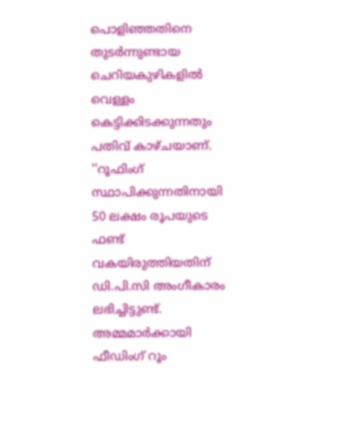പൊളിഞ്ഞതിനെ തുടർന്നുണ്ടായ ചെറിയകുഴികളിൽ വെള്ളം കെട്ടിക്കിടക്കുന്നതും പതിവ് കാഴ്ചയാണ്.
''റൂഫിംഗ് സ്ഥാപിക്കുന്നതിനായി 50 ലക്ഷം രൂപയുടെ ഫണ്ട് വകയിരുത്തിയതിന് ഡി.പി.സി അംഗീകാരം ലഭിച്ചിട്ടുണ്ട്. അമ്മമാർക്കായി ഫീഡിംഗ് റൂം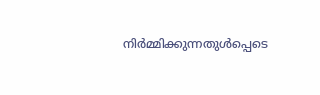നിർമ്മിക്കുന്നതുൾപ്പെടെ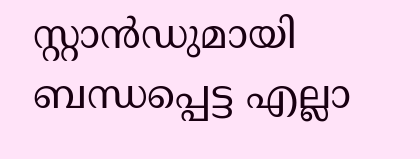സ്റ്റാൻഡുമായി ബന്ധപ്പെട്ട എല്ലാ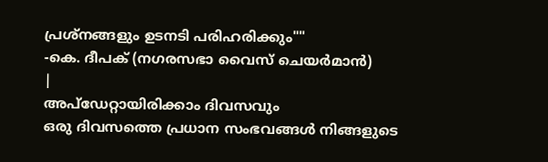പ്രശ്നങ്ങളും ഉടനടി പരിഹരിക്കും""
-കെ. ദീപക് (നഗരസഭാ വൈസ് ചെയർമാൻ)
|
അപ്ഡേറ്റായിരിക്കാം ദിവസവും
ഒരു ദിവസത്തെ പ്രധാന സംഭവങ്ങൾ നിങ്ങളുടെ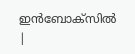ഇൻബോക്സിൽ |